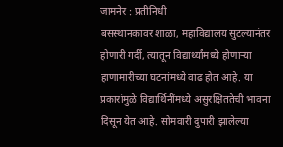जामनेर : प्रतीनिधी
बसस्थानकावर शाळा, महाविद्यालय सुटल्यानंतर होणारी गर्दी, त्यातून विद्यार्थ्यांमध्ये होणाऱ्या हाणामारीच्या घटनांमध्ये वाढ होत आहे. या प्रकारांमुळे विद्यार्थिनींमध्ये असुरक्षिततेची भावना दिसून येत आहे. सोमवारी दुपारी झालेल्या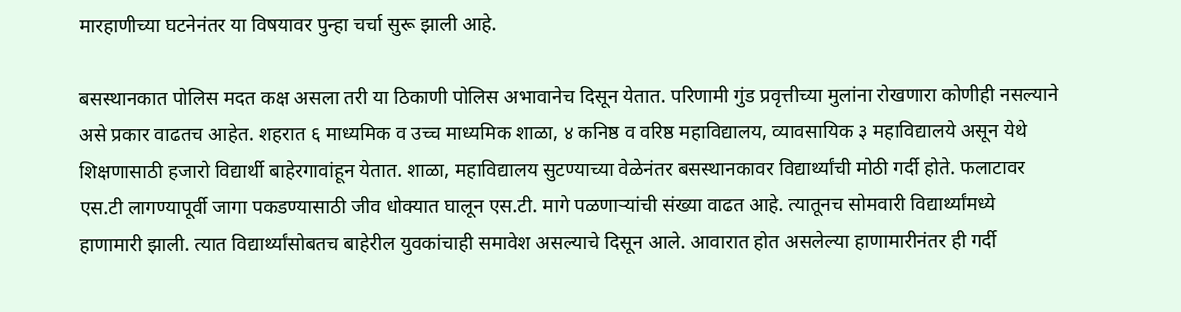मारहाणीच्या घटनेनंतर या विषयावर पुन्हा चर्चा सुरू झाली आहे.

बसस्थानकात पोलिस मदत कक्ष असला तरी या ठिकाणी पोलिस अभावानेच दिसून येतात. परिणामी गुंड प्रवृत्तीच्या मुलांना रोखणारा कोणीही नसल्याने असे प्रकार वाढतच आहेत. शहरात ६ माध्यमिक व उच्च माध्यमिक शाळा, ४ कनिष्ठ व वरिष्ठ महाविद्यालय, व्यावसायिक ३ महाविद्यालये असून येथे शिक्षणासाठी हजारो विद्यार्थी बाहेरगावांहून येतात. शाळा, महाविद्यालय सुटण्याच्या वेळेनंतर बसस्थानकावर विद्यार्थ्यांची मोठी गर्दी होते. फलाटावर एस.टी लागण्यापूर्वी जागा पकडण्यासाठी जीव धोक्यात घालून एस.टी. मागे पळणाऱ्यांची संख्या वाढत आहे. त्यातूनच सोमवारी विद्यार्थ्यांमध्ये हाणामारी झाली. त्यात विद्यार्थ्यांसोबतच बाहेरील युवकांचाही समावेश असल्याचे दिसून आले. आवारात होत असलेल्या हाणामारीनंतर ही गर्दी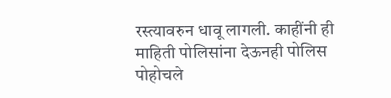रस्त्यावरुन धावू लागली. काहींनी ही माहिती पोलिसांना देऊनही पोलिस पोहोचले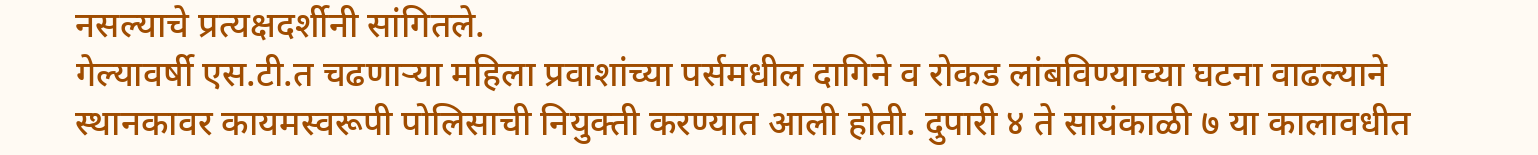नसल्याचे प्रत्यक्षदर्शीनी सांगितले.
गेल्यावर्षी एस.टी.त चढणाऱ्या महिला प्रवाशांच्या पर्समधील दागिने व रोकड लांबविण्याच्या घटना वाढल्याने स्थानकावर कायमस्वरूपी पोलिसाची नियुक्ती करण्यात आली होती. दुपारी ४ ते सायंकाळी ७ या कालावधीत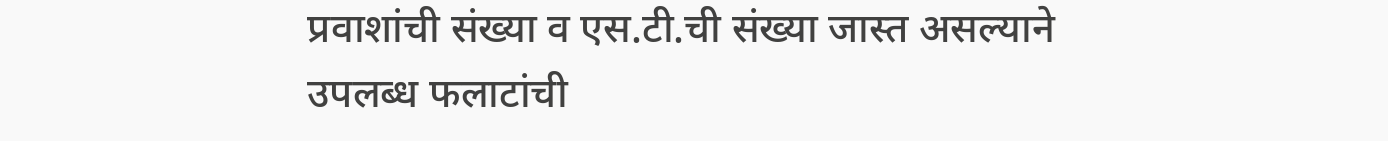प्रवाशांची संख्या व एस.टी.ची संख्या जास्त असल्याने उपलब्ध फलाटांची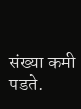संख्या कमी पडते.